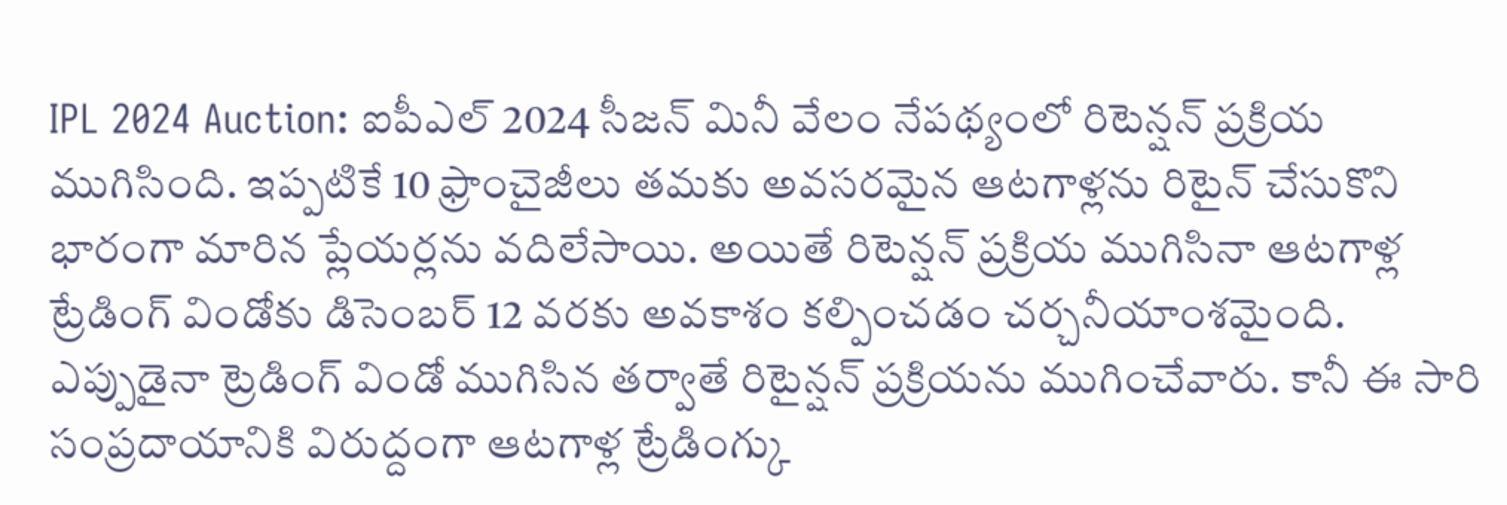IPL 2024 Auction: ఐపీఎల్ 2024 సీజన్ మినీ వేలం నేపథ్యంలో రిటెన్షన్ ప్రక్రియ ముగిసింది. ఇప్పటికే 10 ఫ్రాంచైజీలు తమకు అవసరమైన ఆటగాళ్లను రిటైన్ చేసుకొని భారంగా మారిన ప్లేయర్లను వదిలేసాయి. అయితే రిటెన్షన్ ప్రక్రియ ముగిసినా ఆటగాళ్ల ట్రేడింగ్ విండోకు డిసెంబర్ 12 వరకు అవకాశం కల్పించడం చర్చనీయాంశమైంది.
ఎప్పుడైనా ట్రెడింగ్ విండో ముగిసిన తర్వాతే రిటైన్షన్ ప్రక్రియను ముగించేవారు. కానీ ఈ సారి సంప్రదాయానికి విరుద్దంగా ఆటగాళ్ల ట్రేడింగ్కు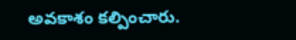అవకాశం కల్పించారు.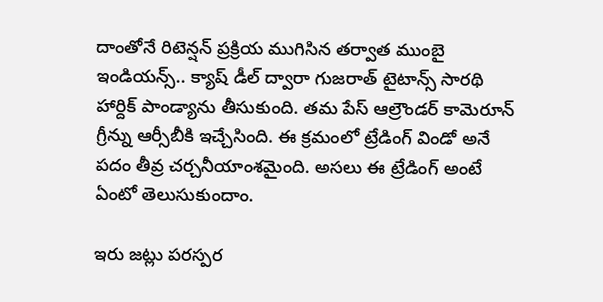దాంతోనే రిటెన్షన్ ప్రక్రియ ముగిసిన తర్వాత ముంబై ఇండియన్స్.. క్యాష్ డీల్ ద్వారా గుజరాత్ టైటాన్స్ సారథి హార్దిక్ పాండ్యాను తీసుకుంది. తమ పేస్ ఆల్రౌండర్ కామెరూన్ గ్రీన్ను ఆర్సీబీకి ఇచ్చేసింది. ఈ క్రమంలో ట్రేడింగ్ విండో అనే పదం తీవ్ర చర్చనీయాంశమైంది. అసలు ఈ ట్రేడింగ్ అంటే ఏంటో తెలుసుకుందాం.

ఇరు జట్లు పరస్పర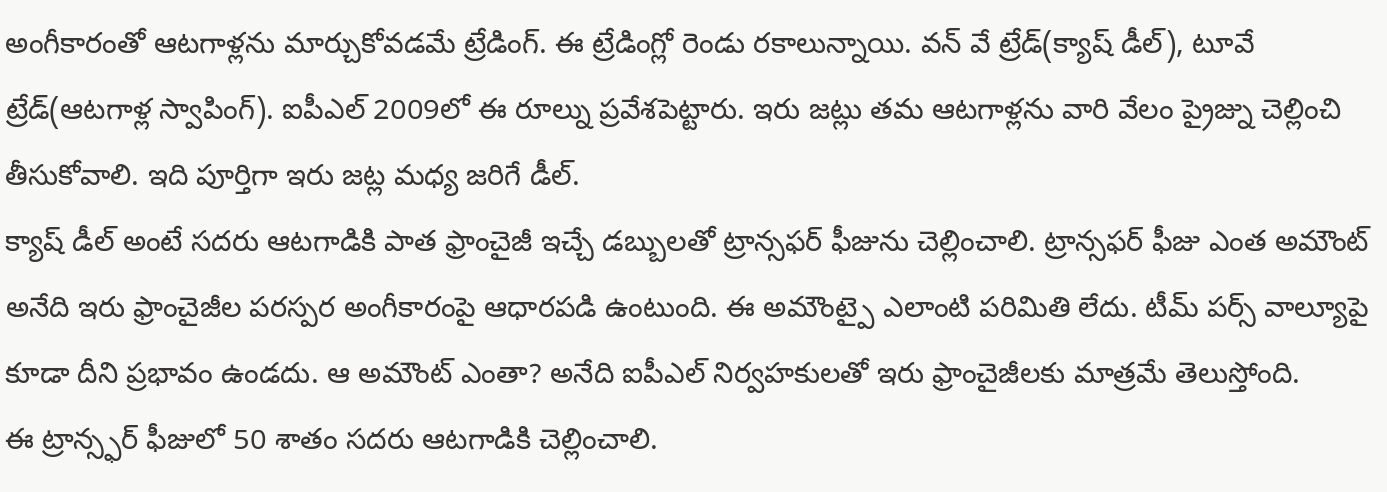అంగీకారంతో ఆటగాళ్లను మార్చుకోవడమే ట్రేడింగ్. ఈ ట్రేడింగ్లో రెండు రకాలున్నాయి. వన్ వే ట్రేడ్(క్యాష్ డీల్), టూవే ట్రేడ్(ఆటగాళ్ల స్వాపింగ్). ఐపీఎల్ 2009లో ఈ రూల్ను ప్రవేశపెట్టారు. ఇరు జట్లు తమ ఆటగాళ్లను వారి వేలం ప్రైజ్ను చెల్లించి తీసుకోవాలి. ఇది పూర్తిగా ఇరు జట్ల మధ్య జరిగే డీల్.
క్యాష్ డీల్ అంటే సదరు ఆటగాడికి పాత ఫ్రాంచైజీ ఇచ్చే డబ్బులతో ట్రాన్సఫర్ ఫీజును చెల్లించాలి. ట్రాన్సఫర్ ఫీజు ఎంత అమౌంట్ అనేది ఇరు ఫ్రాంచైజీల పరస్పర అంగీకారంపై ఆధారపడి ఉంటుంది. ఈ అమౌంట్పై ఎలాంటి పరిమితి లేదు. టీమ్ పర్స్ వాల్యూపై కూడా దీని ప్రభావం ఉండదు. ఆ అమౌంట్ ఎంతా? అనేది ఐపీఎల్ నిర్వహకులతో ఇరు ఫ్రాంచైజీలకు మాత్రమే తెలుస్తోంది.
ఈ ట్రాన్స్ఫర్ ఫీజులో 50 శాతం సదరు ఆటగాడికి చెల్లించాలి.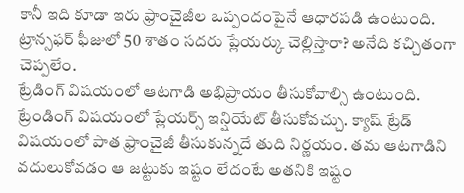కానీ ఇది కూడా ఇరు ఫ్రాంచైజీల ఒప్పందంపైనే ఆధారపడి ఉంటుంది. ట్రాన్సఫర్ ఫీజులో 50 శాతం సదరు ప్లేయర్కు చెల్లిస్తారా? అనేది కచ్చితంగా చెప్పలేం.
ట్రేడింగ్ విషయంలో ఆటగాడి అభిప్రాయం తీసుకోవాల్సి ఉంటుంది. ట్రేండింగ్ విషయంలో ప్లేయర్స్ ఇన్షియేట్ తీసుకోవచ్చు. క్యాష్ ట్రేడ్ విషయంలో పాత ఫ్రాంచైజీ తీసుకున్నదే తుది నిర్ణయం. తమ ఆటగాడిని వదులుకోవడం ఆ జట్టుకు ఇష్టం లేదంటే అతనికి ఇష్టం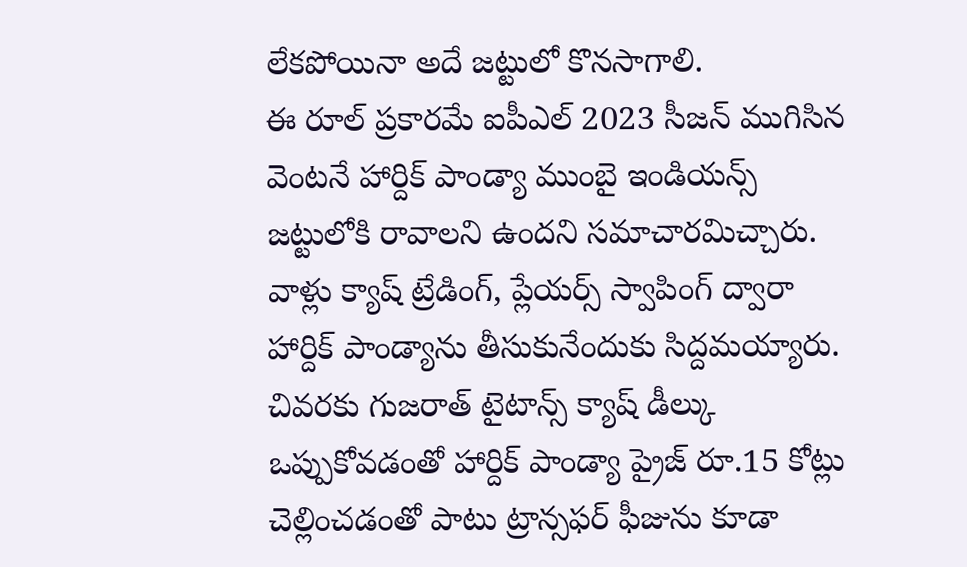లేకపోయినా అదే జట్టులో కొనసాగాలి.
ఈ రూల్ ప్రకారమే ఐపీఎల్ 2023 సీజన్ ముగిసిన వెంటనే హార్దిక్ పాండ్యా ముంబై ఇండియన్స్ జట్టులోకి రావాలని ఉందని సమాచారమిచ్చారు. వాళ్లు క్యాష్ ట్రేడింగ్, ప్లేయర్స్ స్వాపింగ్ ద్వారా హార్దిక్ పాండ్యాను తీసుకునేందుకు సిద్దమయ్యారు. చివరకు గుజరాత్ టైటాన్స్ క్యాష్ డీల్కు ఒప్పుకోవడంతో హార్దిక్ పాండ్యా ప్రైజ్ రూ.15 కోట్లు చెల్లించడంతో పాటు ట్రాన్సఫర్ ఫీజును కూడా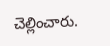చెల్లించారు.